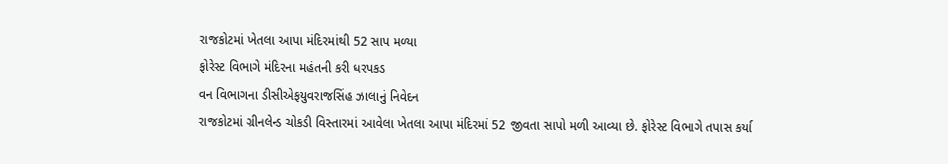રાજકોટમાં ખેતલા આપા મંદિરમાંથી 52 સાપ મળ્યા
ફોરેસ્ટ વિભાગે મંદિરના મહંતની કરી ધરપકડ
વન વિભાગના ડીસીએફયુવરાજસિંહ ઝાલાનું નિવેદન
રાજકોટમાં ગ્રીનલેન્ડ ચોકડી વિસ્તારમાં આવેલા ખેતલા આપા મંદિરમાં 52 જીવતા સાપો મળી આવ્યા છે. ફોરેસ્ટ વિભાગે તપાસ કર્યા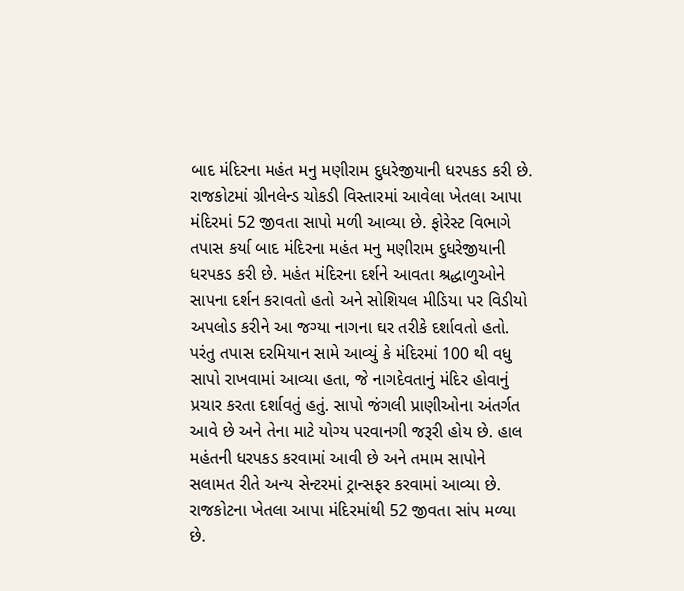બાદ મંદિરના મહંત મનુ મણીરામ દુધરેજીયાની ધરપકડ કરી છે.
રાજકોટમાં ગ્રીનલેન્ડ ચોકડી વિસ્તારમાં આવેલા ખેતલા આપા મંદિરમાં 52 જીવતા સાપો મળી આવ્યા છે. ફોરેસ્ટ વિભાગે તપાસ કર્યા બાદ મંદિરના મહંત મનુ મણીરામ દુધરેજીયાની ધરપકડ કરી છે. મહંત મંદિરના દર્શને આવતા શ્રદ્ધાળુઓને સાપના દર્શન કરાવતો હતો અને સોશિયલ મીડિયા પર વિડીયો અપલોડ કરીને આ જગ્યા નાગના ઘર તરીકે દર્શાવતો હતો. પરંતુ તપાસ દરમિયાન સામે આવ્યું કે મંદિરમાં 100 થી વધુ સાપો રાખવામાં આવ્યા હતા, જે નાગદેવતાનું મંદિર હોવાનું પ્રચાર કરતા દર્શાવતું હતું. સાપો જંગલી પ્રાણીઓના અંતર્ગત આવે છે અને તેના માટે યોગ્ય પરવાનગી જરૂરી હોય છે. હાલ મહંતની ધરપકડ કરવામાં આવી છે અને તમામ સાપોને સલામત રીતે અન્ય સેન્ટરમાં ટ્રાન્સફર કરવામાં આવ્યા છે.
રાજકોટના ખેતલા આપા મંદિરમાંથી 52 જીવતા સાંપ મળ્યા છે.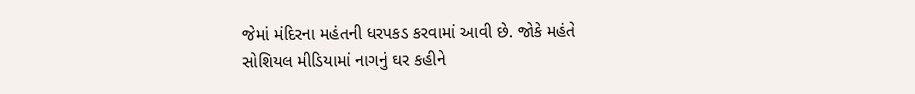જેમાં મંદિરના મહંતની ધરપકડ કરવામાં આવી છે. જોકે મહંતે સોશિયલ મીડિયામાં નાગનું ઘર કહીને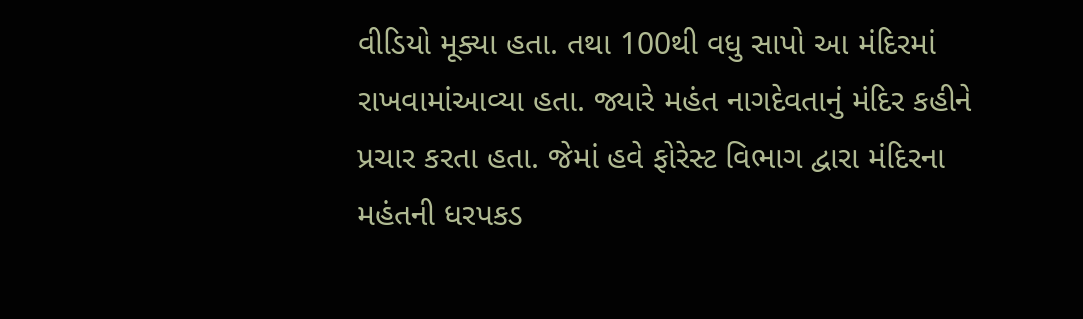વીડિયો મૂક્યા હતા. તથા 100થી વધુ સાપો આ મંદિરમાં રાખવામાંઆવ્યા હતા. જ્યારે મહંત નાગદેવતાનું મંદિર કહીને પ્રચાર કરતા હતા. જેમાં હવે ફોરેસ્ટ વિભાગ દ્વારા મંદિરના મહંતની ધરપકડ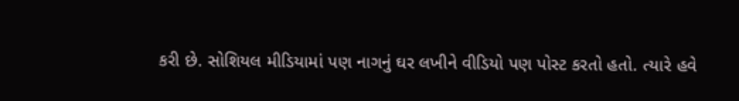કરી છે. સોશિયલ મીડિયામાં પણ નાગનું ઘર લખીને વીડિયો પણ પોસ્ટ કરતો હતો. ત્યારે હવે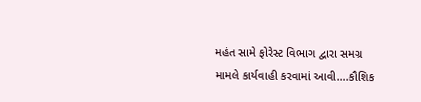મહંત સામે ફોરેસ્ટ વિભાગ દ્વારા સમગ્ર મામલે કાર્યવાહી કરવામાં આવી….કૌશિક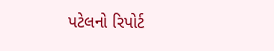પટેલનો રિપોર્ટ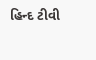હિન્દ ટીવી